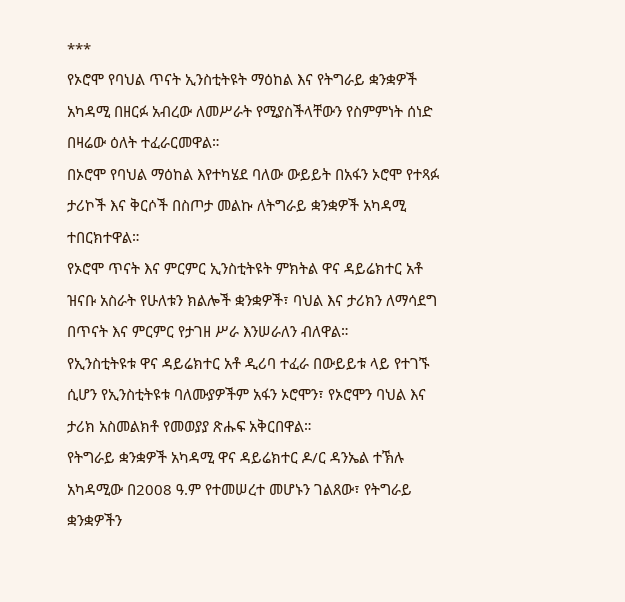***
የኦሮሞ የባህል ጥናት ኢንስቲትዩት ማዕከል እና የትግራይ ቋንቋዎች አካዳሚ በዘርፉ አብረው ለመሥራት የሚያስችላቸውን የስምምነት ሰነድ በዛሬው ዕለት ተፈራርመዋል።
በኦሮሞ የባህል ማዕከል እየተካሄደ ባለው ውይይት በአፋን ኦሮሞ የተጻፉ ታሪኮች እና ቅርሶች በስጦታ መልኩ ለትግራይ ቋንቋዎች አካዳሚ ተበርክተዋል።
የኦሮሞ ጥናት እና ምርምር ኢንስቲትዩት ምክትል ዋና ዳይሬክተር አቶ ዝናቡ አስራት የሁለቱን ክልሎች ቋንቋዎች፣ ባህል እና ታሪክን ለማሳደግ በጥናት እና ምርምር የታገዘ ሥራ እንሠራለን ብለዋል።
የኢንስቲትዩቱ ዋና ዳይሬክተር አቶ ዲሪባ ተፈራ በውይይቱ ላይ የተገኙ ሲሆን የኢንስቲትዩቱ ባለሙያዎችም አፋን ኦሮሞን፣ የኦሮሞን ባህል እና ታሪክ አስመልክቶ የመወያያ ጽሑፍ አቅርበዋል።
የትግራይ ቋንቋዎች አካዳሚ ዋና ዳይሬክተር ዶ/ር ዳንኤል ተኽሉ አካዳሚው በ2008 ዓ.ም የተመሠረተ መሆኑን ገልጸው፣ የትግራይ ቋንቋዎችን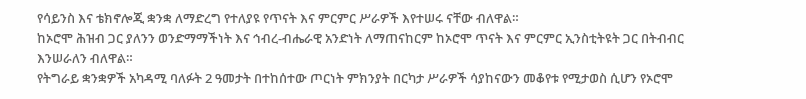የሳይንስ እና ቴክኖሎጂ ቋንቋ ለማድረግ የተለያዩ የጥናት እና ምርምር ሥራዎች እየተሠሩ ናቸው ብለዋል።
ከኦሮሞ ሕዝብ ጋር ያለንን ወንድማማችነት እና ኅብረ-ብሔራዊ አንድነት ለማጠናከርም ከኦሮሞ ጥናት እና ምርምር ኢንስቲትዩት ጋር በትብብር እንሠራለን ብለዋል።
የትግራይ ቋንቋዎች አካዳሚ ባለፉት 2 ዓመታት በተከሰተው ጦርነት ምክንያት በርካታ ሥራዎች ሳያከናውን መቆየቱ የሚታወስ ሲሆን የኦሮሞ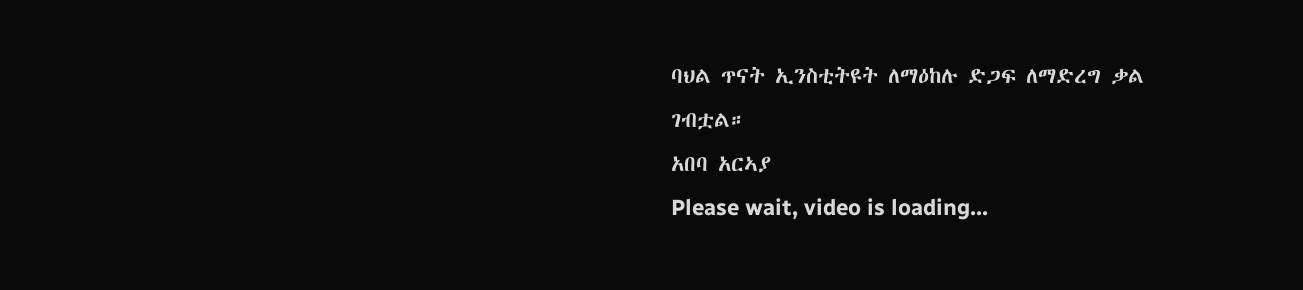ባህል ጥናት ኢንስቲትዩት ለማዕከሉ ድጋፍ ለማድረግ ቃል ገብቷል።
አበባ አርኣያ
Please wait, video is loading...